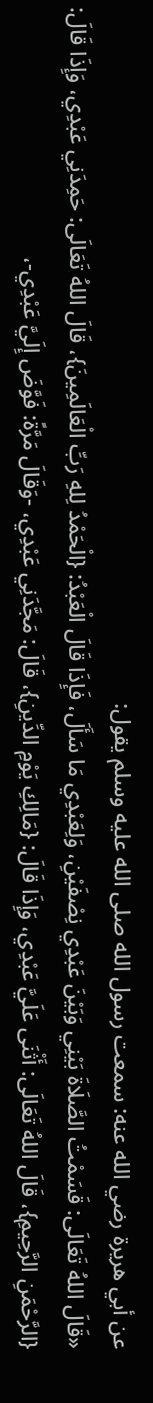عن أبي هريرة رضي الله عنه: سمعت رسول الله صلى الله عليه وسلم يقول:
«قَالَ اللهُ تَعَالَى: قَسَمْتُ الصَّلَاةَ بَيْنِي وَبَيْنَ عَبْدِي نِصْفَيْنِ، وَلِعَبْدِي مَا سَأَلَ، فَإِذَا قَالَ الْعَبْدُ: {الْحَمْدُ لِلهِ رَبِّ الْعَالَمِينَ}، قَالَ اللهُ تَعَالَى: حَمِدَنِي عَبْدِي، وَإِذَا قَالَ: {الرَّحْمَنِ الرَّحِيمِ}، قَالَ اللهُ تَعَالَى: أَثْنَى عَلَيَّ عَبْدِي، وَإِذَا قَالَ: {مَالِكِ يَوْمِ الدِّينِ}، قَالَ: مَجَّدَنِي عَبْدِي، -وَقَالَ مَرَّةً: فَوَّضَ إِلَيَّ عَبْدِي-،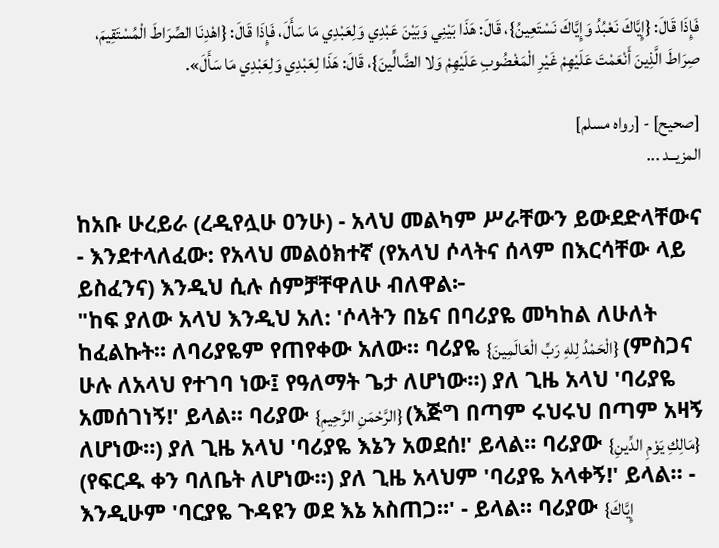فَإِذَا قَالَ: {إِيَّاكَ نَعْبُدُ وَإِيَّاكَ نَسْتَعِينُ}، قَالَ: هَذَا بَيْنِي وَبَيْنَ عَبْدِي وَلِعَبْدِي مَا سَأَلَ، فَإِذَا قَالَ: {اهْدِنَا الصِّرَاطَ الْمُسْتَقِيمَ، صِرَاطَ الَّذِينَ أَنْعَمْتَ عَلَيْهِمْ غَيْرِ الْمَغْضُوبِ عَلَيْهِمْ وَلا الضَّالِّينَ}، قَالَ: هَذَا لِعَبْدِي وَلِعَبْدِي مَا سَأَلَ».

[صحيح] - [رواه مسلم]
المزيــد ...

ከአቡ ሁረይራ (ረዲየሏሁ ዐንሁ) - አላህ መልካም ሥራቸውን ይውደድላቸውና - እንደተላለፈው: የአላህ መልዕክተኛ (የአላህ ሶላትና ሰላም በእርሳቸው ላይ ይስፈንና) እንዲህ ሲሉ ሰምቻቸዋለሁ ብለዋል፦
"ከፍ ያለው አላህ እንዲህ አለ: 'ሶላትን በኔና በባሪያዬ መካከል ለሁለት ከፈልኩት። ለባሪያዬም የጠየቀው አለው። ባሪያዬ {الْحَمْدُ لِلهِ رَبِّ الْعَالَمِينَ} (ምስጋና ሁሉ ለአላህ የተገባ ነው፤ የዓለማት ጌታ ለሆነው።) ያለ ጊዜ አላህ 'ባሪያዬ አመሰገነኝ!' ይላል። ባሪያው {الرَّحْمَنِ الرَّحِيمِ} (እጅግ በጣም ሩህሩህ በጣም አዛኝ ለሆነው።) ያለ ጊዜ አላህ 'ባሪያዬ እኔን አወደሰ!' ይላል። ባሪያው {مَالِكِ يَوْمِ الدِّينِ} (የፍርዱ ቀን ባለቤት ለሆነው።) ያለ ጊዜ አላህም 'ባሪያዬ አላቀኝ!' ይላል። - እንዲሁም 'ባርያዬ ጉዳዩን ወደ እኔ አስጠጋ።' - ይላል። ባሪያው {إِيَّاكَ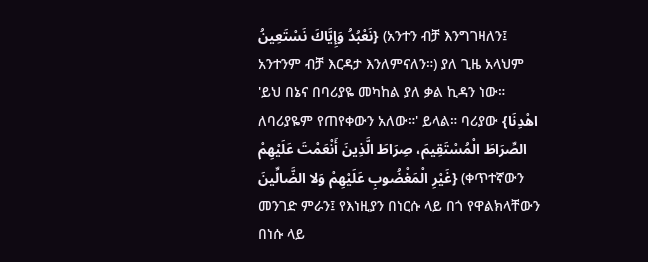نَعْبُدُ وَإِيَّاكَ نَسْتَعِينُ} (አንተን ብቻ እንግገዛለን፤ አንተንም ብቻ እርዳታ እንለምናለን።) ያለ ጊዜ አላህም 'ይህ በኔና በባሪያዬ መካከል ያለ ቃል ኪዳን ነው። ለባሪያዬም የጠየቀውን አለው።' ይላል። ባሪያው {اهْدِنَا الصِّرَاطَ الْمُسْتَقِيمَ، صِرَاطَ الَّذِينَ أَنْعَمْتَ عَلَيْهِمْ غَيْرِ الْمَغْضُوبِ عَلَيْهِمْ وَلا الضَّالِّينَ} (ቀጥተኛውን መንገድ ምራን፤ የእነዚያን በነርሱ ላይ በጎ የዋልክላቸውን በነሱ ላይ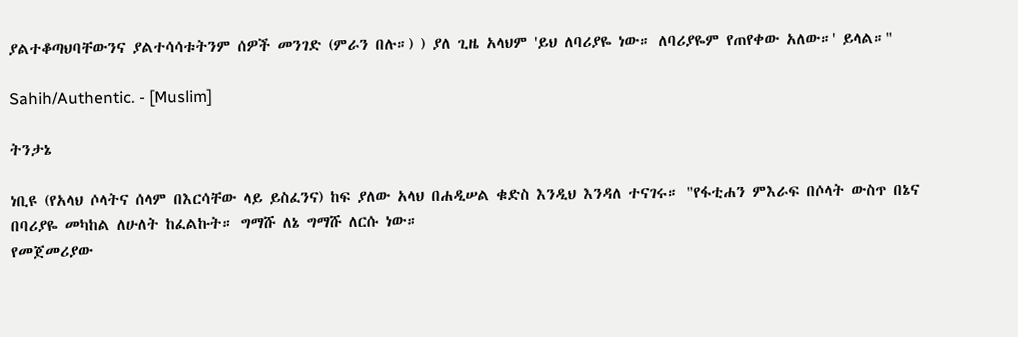ያልተቆጣህባቸውንና ያልተሳሳቱትንም ሰዎች መንገድ (ምራን በሉ።) ) ያለ ጊዜ አላህም 'ይህ ለባሪያዬ ነው። ለባሪያዬም የጠየቀው አለው።' ይላል።"

Sahih/Authentic. - [Muslim]

ትንታኔ

ነቢዩ (የአላህ ሶላትና ሰላም በእርሳቸው ላይ ይስፈንና) ከፍ ያለው አላህ በሐዲሠል ቁድስ እንዲህ እንዳለ ተናገሩ። "የፋቲሐን ምእራፍ በሶላት ውስጥ በኔና በባሪያዬ መካከል ለሁለት ከፈልኩት። ግማሹ ለኔ ግማሹ ለርሱ ነው።
የመጀመሪያው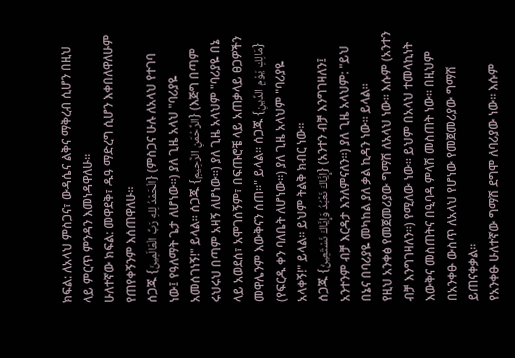ክፍል: ለአላህ ምስጋና፣ ውዳሴና ልቅና ማቅረብ ሲሆን በዚህ ላይ ምርጥ ምንዳን እመነዳዋለሁ።
ሁለተኛው ክፍል: መዋደቅ፣ ዱዓ ማድረግ ሲሆን እቀበለዋለሁም የጠየቀኝንም እሰጠዋለሁ።
ሰጋጁ {الْحَمْدُ لِلهِ رَبِّ الْعَالَمِينَ} (ምስጋና ሁሉ ለአላህ የተገባ ነው፤ የዓለማት ጌታ ለሆነው።) ያለ ጊዜ አላህ "ባሪያዬ አመሰገነኝ!" ይላል። ሰጋጁ {الرَّحْمَنِ الرَّحِيمِ} (እጅግ በጣም ሩህሩህ በጣም አዛኝ ለሆነው።) ያለ ጊዜ አላህም "ባሪያዬ በኔ ላይ አወደሰ፣ አሞገሰኝም፣ በፍጡሮቼ ላይ አጠቃላይ ፀጋዎችን መዋሌንም እውቅናን ሰጠ።" ይላል። ሰጋጁ {مَالِكِ يَوْمِ الدِّينِ} (የፍርዱ ቀን ባለቤት ለሆነው።) ያለ ጊዜ አላህም "ባሪያዬ አላቀኝ!" ይላል። ይህም ትልቅ ክብር ነው።
ሰጋጁ {إِيَّاكَ نَعْبُدُ وَإِيَّاكَ نَسْتَعِينُ} (አንተን ብቻ እንግገዛለን፤ አንተንም ብቻ እርዳታ እንለምናለን።) ያለ ጊዜ አላህም: "ይህ በኔና በባሪያዬ መካከል ያለ ቃል ኪዳን ነው። ይላል።
የዚህ አንቀፅ የመጀመሪያው ግማሽ ለአላህ ነው። እሱም (አንተን ብቻ እንግገዛለን።) የሚለው ነው። ይህም በአላህ ተመላኪነት እውቅና መስጠትና በዒባዳ ምላሽ መስጠት ነው። በዚህም በአንቀፁ ውስጥ ለአላህ የሆነው የመጀመሪያው ግማሽ ይጠናቀቃል።
የአንቀፁ ሁለተኛው ግማሽ ደግሞ ለባሪያው ነው። እሱም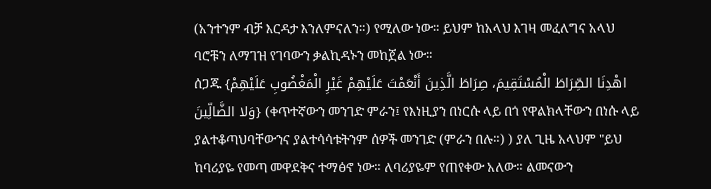(አንተንም ብቻ እርዳታ እንለምናለን።) የሚለው ነው። ይህም ከአላህ እገዛ መፈለግና አላህ ባሮቹን ለማገዝ የገባውን ቃልኪዳኑን መከጀል ነው።
ሰጋጁ {اهْدِنَا الصِّرَاطَ الْمُسْتَقِيمَ، صِرَاطَ الَّذِينَ أَنْعَمْتَ عَلَيْهِمْ غَيْرِ الْمَغْضُوبِ عَلَيْهِمْ وَلا الضَّالِّينَ} (ቀጥተኛውን መንገድ ምራን፤ የእነዚያን በነርሱ ላይ በጎ የዋልክላቸውን በነሱ ላይ ያልተቆጣህባቸውንና ያልተሳሳቱትንም ሰዎች መንገድ (ምራን በሉ።) ) ያለ ጊዜ አላህም "ይህ ከባሪያዬ የመጣ መዋደቅና ተማፅኖ ነው። ለባሪያዬም የጠየቀው አለው። ልመናውን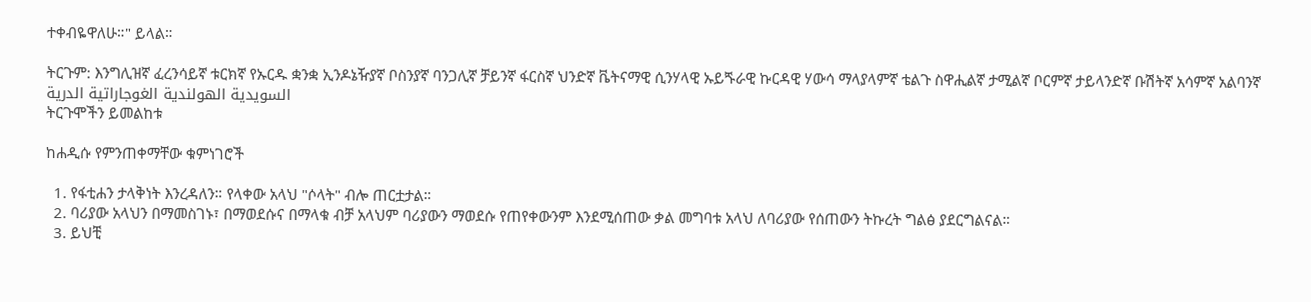ተቀብዬዋለሁ።" ይላል።

ትርጉም: እንግሊዝኛ ፈረንሳይኛ ቱርክኛ የኡርዱ ቋንቋ ኢንዶኔዥያኛ ቦስንያኛ ባንጋሊኛ ቻይንኛ ፋርስኛ ህንድኛ ቬትናማዊ ሲንሃላዊ ኡይጙራዊ ኩርዳዊ ሃውሳ ማላያላምኛ ቴልጉ ስዋሒልኛ ታሚልኛ ቦርምኛ ታይላንድኛ ቡሽትኛ አሳምኛ አልባንኛ السويدية الهولندية الغوجاراتية الدرية
ትርጉሞችን ይመልከቱ

ከሐዲሱ የምንጠቀማቸው ቁምነገሮች

  1. የፋቲሐን ታላቅነት እንረዳለን። የላቀው አላህ "ሶላት" ብሎ ጠርቷታል።
  2. ባሪያው አላህን በማመስገኑ፣ በማወደሱና በማላቁ ብቻ አላህም ባሪያውን ማወደሱ የጠየቀውንም እንደሚሰጠው ቃል መግባቱ አላህ ለባሪያው የሰጠውን ትኩረት ግልፅ ያደርግልናል።
  3. ይህቺ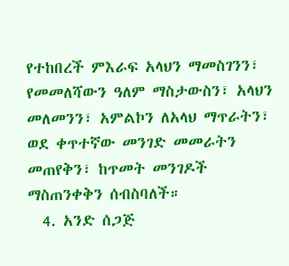የተከበረች ምእራፍ አላህን ማመስገንን፣ የመመለሻውን ዓለም ማስታውስን፣ አላህን መለመንን፣ አምልኮን ለአላህ ማጥራትን፣ ወደ ቀጥተኛው መንገድ መመራትን መጠየቅን፣ ከጥመት መንገዶች ማስጠንቀቅን ሰብስባለች።
  4. አንድ ሰጋጅ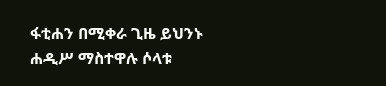ፋቲሐን በሚቀራ ጊዜ ይህንኑ ሐዲሥ ማስተዋሉ ሶላቱ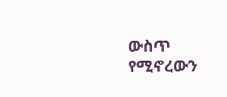ውስጥ የሚኖረውን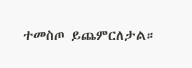ተመስጦ ይጨምርለታል።